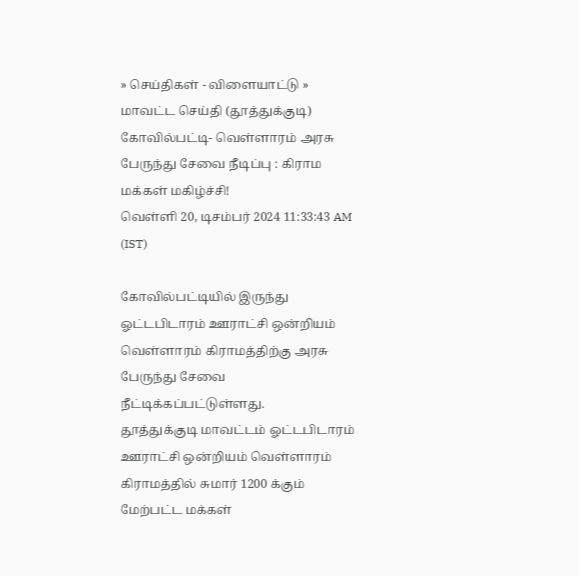» செய்திகள் - விளையாட்டு » மாவட்ட செய்தி (தூத்துக்குடி)
கோவில்பட்டி- வெள்ளாரம் அரசு பேருந்து சேவை நீடிப்பு : கிராம மக்கள் மகிழ்ச்சி!
வெள்ளி 20, டிசம்பர் 2024 11:33:43 AM (IST)

கோவில்பட்டியில் இருந்து ஓட்டபிடாரம் ஊராட்சி ஒன்றியம் வெள்ளாரம் கிராமத்திற்கு அரசு பேருந்து சேவை நீட்டிக்கப்பட்டுள்ளது.
தூத்துக்குடி மாவட்டம் ஓட்டபிடாரம் ஊராட்சி ஒன்றியம் வெள்ளாரம் கிராமத்தில் சுமார் 1200 க்கும் மேற்பட்ட மக்கள்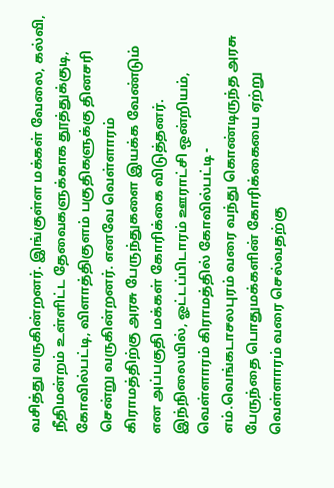வசித்து வருகின்றனர். இங்குள்ள மக்கள் வேலை, கல்வி, நீதிமன்றம் உள்ளிட்ட தேவைகளுக்காக தூத்துக்குடி, கோவில்பட்டி, விளாத்திகுளம் பகுதிகளுக்கு தினசரி சென்று வருகின்றனர். எனவே வெள்ளாரம் கிராமத்திற்கு அரசு பேருந்துகளை இயக்க வேண்டும் என அப்பகுதி மக்கள் கோரிக்கை விடுத்தனர்.
இந்நிலையில், ஓட்டப்பிடாரம் ஊராட்சி ஒன்றியம், வெள்ளாரம் கிராமத்தில் கோவில்பட்டி - எம்.வெங்கடாசலபுரம் வரை வந்து கொண்டிருந்த அரசு பேருந்தை பொதுமக்களின் கோரிக்கையை ஏற்று வெள்ளாரம் வரை செல்வதற்கு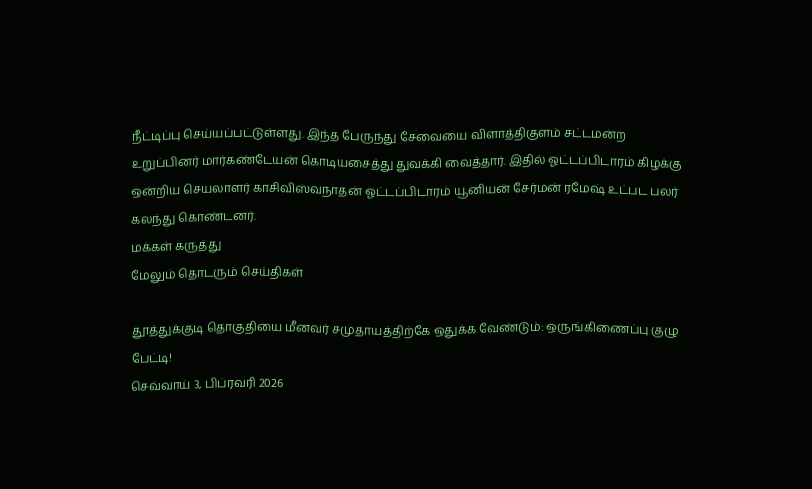நீட்டிப்பு செய்யப்பட்டுள்ளது. இந்த பேருந்து சேவையை விளாத்திகுளம் சட்டமன்ற உறுப்பினர் மார்கண்டேயன் கொடியசைத்து துவக்கி வைத்தார். இதில் ஓட்டப்பிடாரம் கிழக்கு ஒன்றிய செயலாளர் காசிவிஸ்வநாதன் ஓட்டப்பிடாரம் யூனியன் சேர்மன் ரமேஷ் உட்பட பலர் கலந்து கொண்டனர்.
மக்கள் கருத்து
மேலும் தொடரும் செய்திகள்

தூத்துக்குடி தொகுதியை மீனவர் சமுதாயத்திற்கே ஒதுக்க வேண்டும்: ஒருங்கிணைப்பு குழு பேட்டி!
செவ்வாய் 3, பிப்ரவரி 2026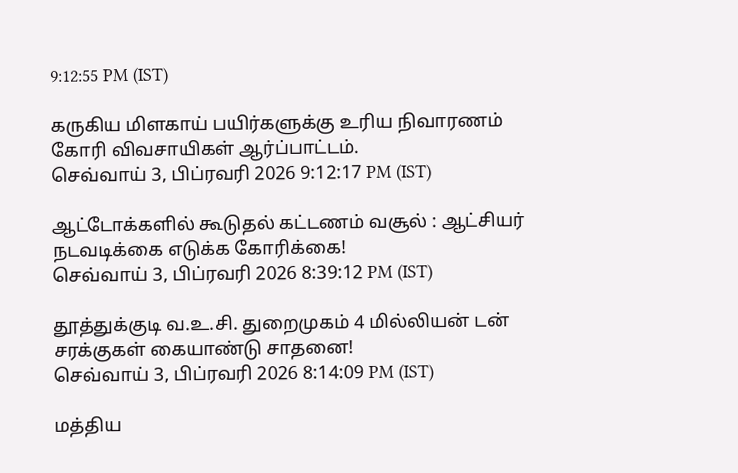9:12:55 PM (IST)

கருகிய மிளகாய் பயிர்களுக்கு உரிய நிவாரணம் கோரி விவசாயிகள் ஆர்ப்பாட்டம்.
செவ்வாய் 3, பிப்ரவரி 2026 9:12:17 PM (IST)

ஆட்டோக்களில் கூடுதல் கட்டணம் வசூல் : ஆட்சியர் நடவடிக்கை எடுக்க கோரிக்கை!
செவ்வாய் 3, பிப்ரவரி 2026 8:39:12 PM (IST)

தூத்துக்குடி வ.உ.சி. துறைமுகம் 4 மில்லியன் டன் சரக்குகள் கையாண்டு சாதனை!
செவ்வாய் 3, பிப்ரவரி 2026 8:14:09 PM (IST)

மத்திய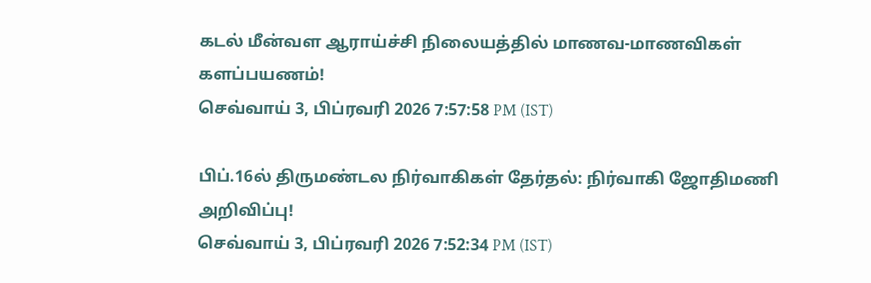கடல் மீன்வள ஆராய்ச்சி நிலையத்தில் மாணவ-மாணவிகள் களப்பயணம்!
செவ்வாய் 3, பிப்ரவரி 2026 7:57:58 PM (IST)

பிப்.16ல் திருமண்டல நிர்வாகிகள் தேர்தல்: நிர்வாகி ஜோதிமணி அறிவிப்பு!
செவ்வாய் 3, பிப்ரவரி 2026 7:52:34 PM (IST)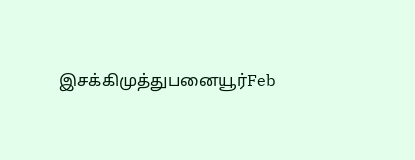இசக்கிமுத்துபனையூர்Feb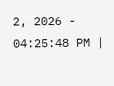2, 2026 - 04:25:48 PM |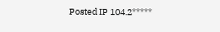Posted IP 104.2*****